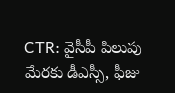CTR: వైసీపీ పిలుపు మేరకు డీఎస్సీ, ఫీజు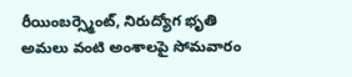రీయింబర్స్మెంట్, నిరుద్యోగ భృతి అమలు వంటి అంశాలపై సోమవారం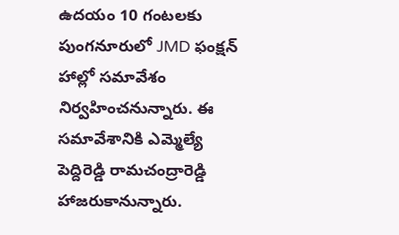ఉదయం 10 గంటలకు పుంగనూరులో JMD ఫంక్షన్ హాల్లో సమావేశం నిర్వహించనున్నారు. ఈ సమావేశానికి ఎమ్మెల్యే పెద్దిరెడ్డి రామచంద్రారెడ్డి హాజరుకానున్నారు.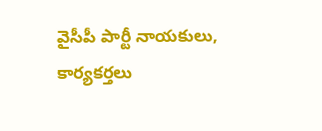వైసీపీ పార్టీ నాయకులు, కార్యకర్తలు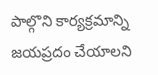పాల్గొని కార్యక్రమాన్ని జయప్రదం చేయాలని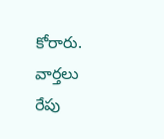కోరారు.
వార్తలు
రేపు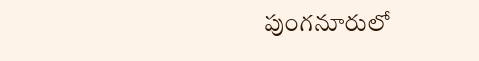పుంగనూరులో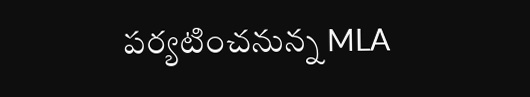పర్యటించనున్న MLA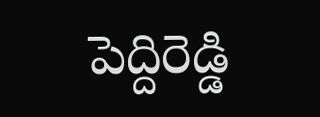పెద్దిరెడ్డి